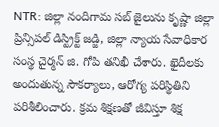NTR: జిల్లా నందిగామ సబ్ జైలును కృష్ణా జిల్లా ప్రిన్సిపల్ డిస్ట్రిక్ట్ జడ్జి, జిల్లా న్యాయ సేవాధికార సంస్థ చైర్మన్ జి. గోపి తనిఖీ చేశారు. ఖైదీలకు అందుతున్న సౌకర్యాలు, ఆరోగ్య పరిస్థితిని పరిశీలించారు. క్రమ శిక్షణతో జీవిస్తూ శిక్ష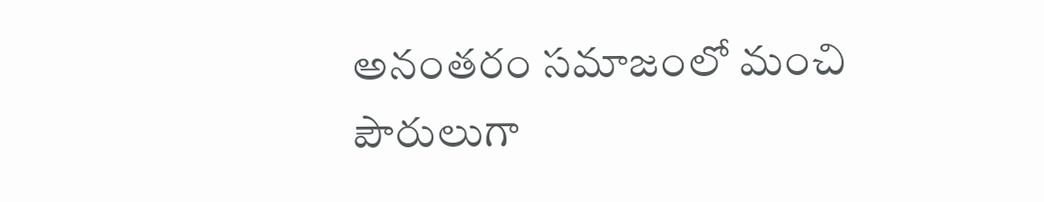అనంతరం సమాజంలో మంచి పౌరులుగా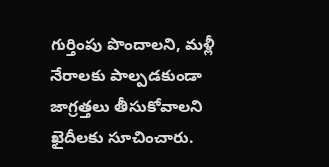గుర్తింపు పొందాలని, మళ్లీ నేరాలకు పాల్పడకుండా జాగ్రత్తలు తీసుకోవాలని ఖైదీలకు సూచించారు.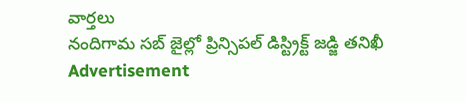వార్తలు
నందిగామ సబ్ జైల్లో ప్రిన్సిపల్ డిస్ట్రిక్ట్ జడ్జి తనిఖీ
Advertisement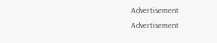Advertisement
Advertisement